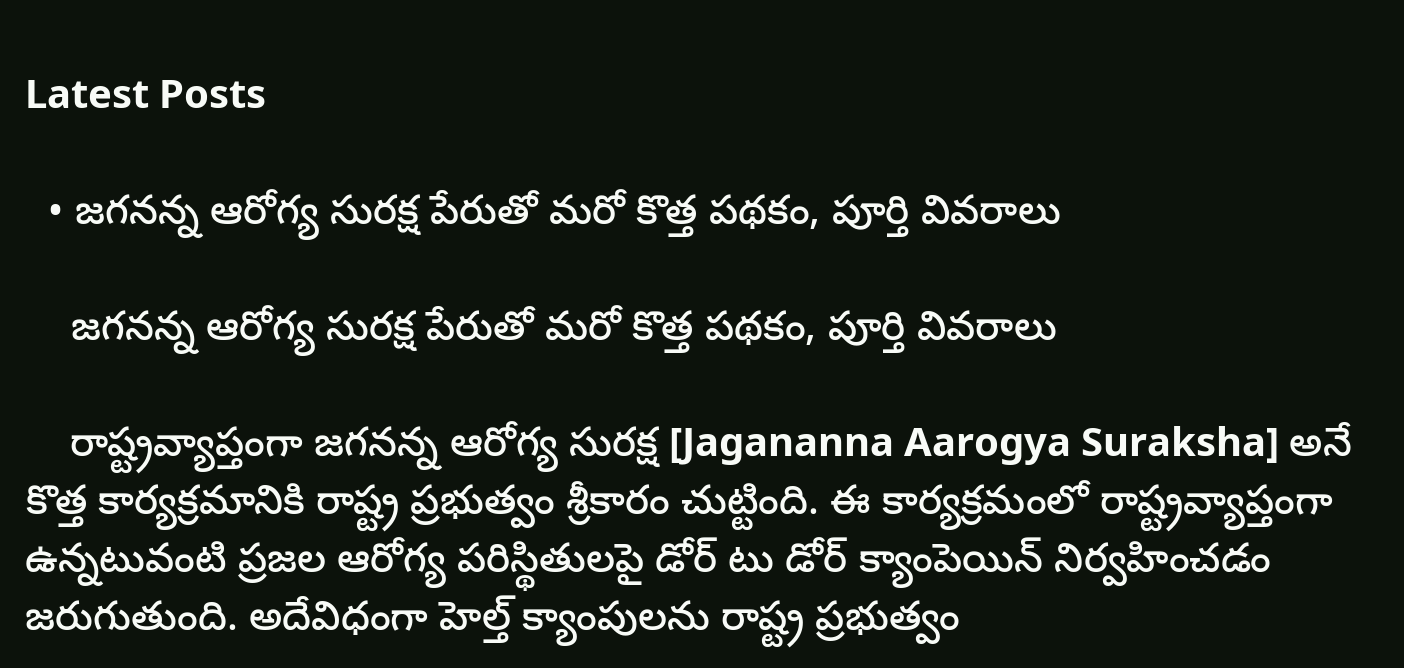Latest Posts

  • జగనన్న ఆరోగ్య సురక్ష పేరుతో మరో కొత్త పథకం, పూర్తి వివరాలు

    జగనన్న ఆరోగ్య సురక్ష పేరుతో మరో కొత్త పథకం, పూర్తి వివరాలు

    రాష్ట్రవ్యాప్తంగా జగనన్న ఆరోగ్య సురక్ష [Jagananna Aarogya Suraksha] అనే కొత్త కార్యక్రమానికి రాష్ట్ర ప్రభుత్వం శ్రీకారం చుట్టింది. ఈ కార్యక్రమంలో రాష్ట్రవ్యాప్తంగా ఉన్నటువంటి ప్రజల ఆరోగ్య పరిస్థితులపై డోర్ టు డోర్ క్యాంపెయిన్ నిర్వహించడం జరుగుతుంది. అదేవిధంగా హెల్త్ క్యాంపులను రాష్ట్ర ప్రభుత్వం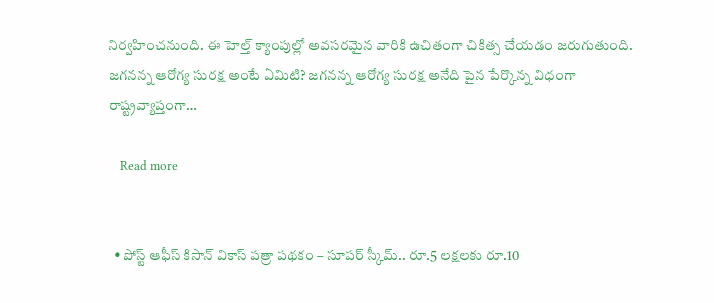నిర్వహించనుంది. ఈ హెల్త్ క్యాంపుల్లో అవసరమైన వారికి ఉచితంగా చికిత్స చేయడం జరుగుతుంది. జగనన్న ఆరోగ్య సురక్ష అంటే ఏమిటి? జగనన్న ఆరోగ్య సురక్ష అనేది పైన పేర్కొన్న విధంగా రాష్ట్రవ్యాప్తంగా…

    Read more


  • పోస్ట్ ఆఫీస్ కిసాన్ వికాస్ పత్రా పథకం – సూపర్ స్కీమ్.. రూ.5 లక్షలకు రూ.10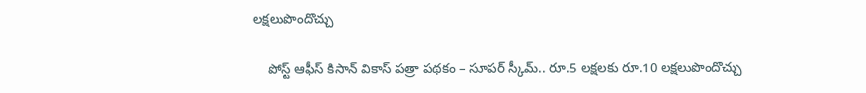లక్షలుపొందొచ్చు

    పోస్ట్ ఆఫీస్ కిసాన్ వికాస్ పత్రా పథకం – సూపర్ స్కీమ్.. రూ.5 లక్షలకు రూ.10 లక్షలుపొందొచ్చు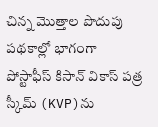చిన్న మొత్తాల పొదుపు పథకాల్లో భాగంగా పోస్టాఫీస్ కిసాన్ వికాస్ పత్ర స్కీమ్ (KVP)ను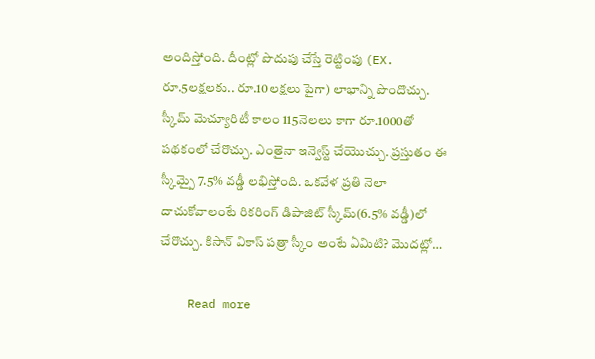అందిస్తోంది. దీంట్లో పొదుపు చేస్తే రెట్టింపు (EX. రూ.5లక్షలకు.. రూ.10లక్షలు పైగా) లాభాన్ని పొందొచ్చు. స్కీమ్ మెచ్యూరిటీ కాలం 115నెలలు కాగా రూ.1000తో పథకంలో చేరొచ్చు. ఎంతైనా ఇన్వెస్ట్ చేయొచ్చు. ప్రస్తుతం ఈ స్కీమ్పై 7.5% వడ్డీ లభిస్తోంది. ఒకవేళ ప్రతి నెలా దాచుకోవాలంటే రికరింగ్ డిపాజిట్ స్కీమ్(6.5% వడ్డీ)లో చేరొచ్చు. కిసాన్ వికాస్ పత్రా స్కీం అంటే ఏమిటి? మొదట్లో…

    Read more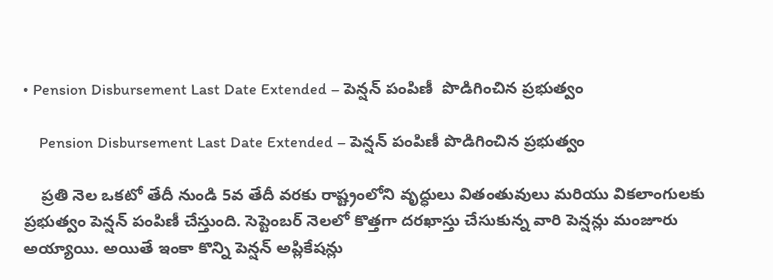• Pension Disbursement Last Date Extended – పెన్షన్ పంపిణీ  పొడిగించిన ప్రభుత్వం

    Pension Disbursement Last Date Extended – పెన్షన్ పంపిణీ పొడిగించిన ప్రభుత్వం

    ప్రతి నెల ఒకటో తేదీ నుండి 5వ తేదీ వరకు రాష్ట్రంలోని వృద్ధులు వితంతువులు మరియు వికలాంగులకు ప్రభుత్వం పెన్షన్ పంపిణీ చేస్తుంది. సెప్టెంబర్ నెలలో కొత్తగా దరఖాస్తు చేసుకున్న వారి పెన్షన్లు మంజూరు అయ్యాయి. అయితే ఇంకా కొన్ని పెన్షన్ అప్లికేషన్లు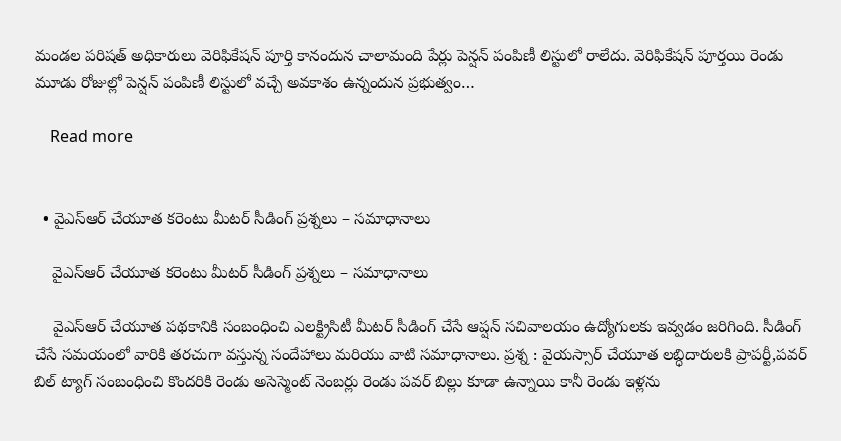మండల పరిషత్ అధికారులు వెరిఫికేషన్ పూర్తి కానందున చాలామంది పేర్లు పెన్షన్ పంపిణీ లిస్టులో రాలేదు. వెరిఫికేషన్ పూర్తయి రెండు మూడు రోజుల్లో పెన్షన్ పంపిణీ లిస్టులో వచ్చే అవకాశం ఉన్నందున ప్రభుత్వం…

    Read more


  • వైఎస్ఆర్ చేయూత కరెంటు మీటర్ సీడింగ్ ప్రశ్నలు – సమాధానాలు

    వైఎస్ఆర్ చేయూత కరెంటు మీటర్ సీడింగ్ ప్రశ్నలు – సమాధానాలు

    వైఎస్ఆర్ చేయూత పథకానికి సంబంధించి ఎలక్ట్రిసిటీ మీటర్ సీడింగ్ చేసే ఆప్షన్ సచివాలయం ఉద్యోగులకు ఇవ్వడం జరిగింది. సీడింగ్ చేసే సమయంలో వారికి తరచుగా వస్తున్న సందేహాలు మరియు వాటి సమాధానాలు. ప్రశ్న : వైయస్సార్ చేయూత లబ్ధిదారులకి ప్రాపర్టీ,పవర్ బిల్ ట్యాగ్ సంబంధించి కొందరికి రెండు అసెస్మెంట్ నెంబర్లు రెండు పవర్ బిల్లు కూడా ఉన్నాయి కానీ రెండు ఇళ్లను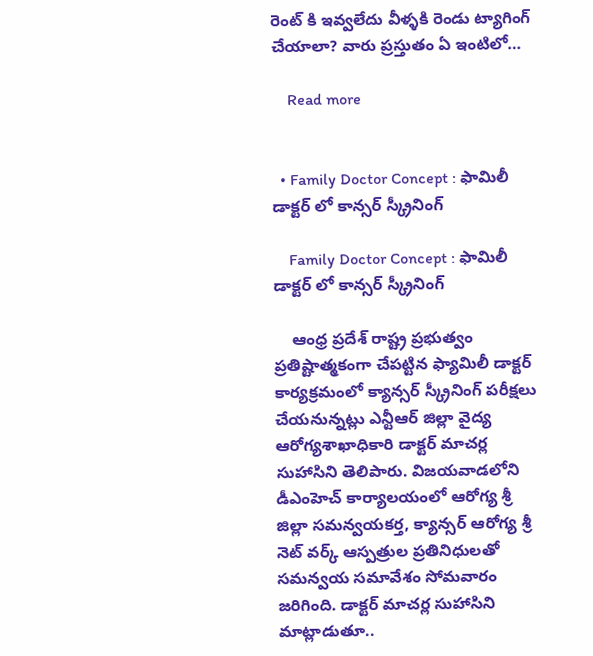రెంట్ కి ఇవ్వలేదు వీళ్ళకి రెండు ట్యాగింగ్ చేయాలా? వారు ప్రస్తుతం ఏ ఇంటిలో…

    Read more


  • Family Doctor Concept : ఫామిలీ డాక్టర్ లో కాన్సర్ స్క్రీనింగ్

    Family Doctor Concept : ఫామిలీ డాక్టర్ లో కాన్సర్ స్క్రీనింగ్

    ఆంధ్ర ప్రదేశ్ రాష్ట్ర ప్రభుత్వం ప్రతిష్టాత్మకంగా చేపట్టిన ఫ్యామిలీ డాక్టర్ కార్యక్రమంలో క్యాన్సర్ స్క్రీనింగ్ పరీక్షలు చేయనున్నట్లు ఎన్టీఆర్ జిల్లా వైద్య ఆరోగ్యశాఖాధికారి డాక్టర్ మాచర్ల సుహాసిని తెలిపారు. విజయవాడలోని డీఎంహెచ్ కార్యాలయంలో ఆరోగ్య శ్రీ జిల్లా సమన్వయకర్త, క్యాన్సర్ ఆరోగ్య శ్రీ నెట్ వర్క్ ఆస్పత్రుల ప్రతినిధులతో సమన్వయ సమావేశం సోమవారం జరిగింది. డాక్టర్ మాచర్ల సుహాసిని మాట్లాడుతూ..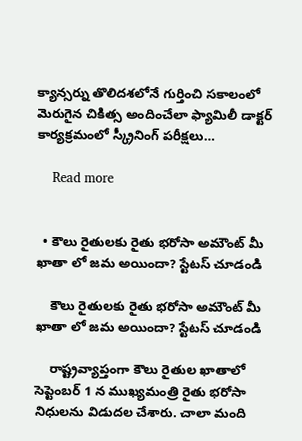క్యాన్సర్ను తొలిదశలోనే గుర్తించి సకాలంలో మెరుగైన చికిత్స అందించేలా ఫ్యామిలీ డాక్టర్ కార్యక్రమంలో స్క్రీనింగ్ పరీక్షలు…

    Read more


  • కౌలు రైతులకు రైతు భరోసా అమౌంట్ మీ ఖాతా లో జమ అయిందా? స్టేటస్ చూడండి

    కౌలు రైతులకు రైతు భరోసా అమౌంట్ మీ ఖాతా లో జమ అయిందా? స్టేటస్ చూడండి

    రాష్ట్రవ్యాప్తంగా కౌలు రైతుల ఖాతాలో సెప్టెంబర్ 1 న ముఖ్యమంత్రి రైతు భరోసా నిధులను విడుదల చేశారు. చాలా మంది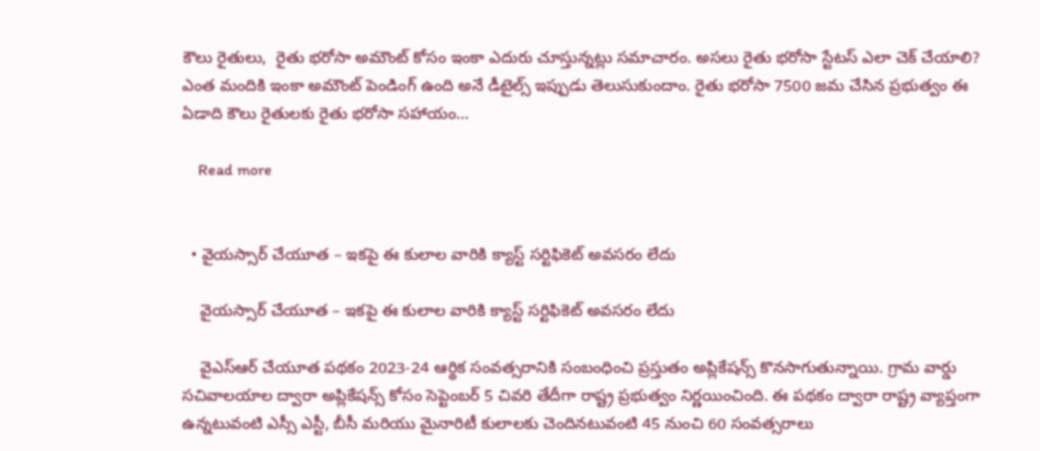కౌలు రైతులు,  రైతు భరోసా అమౌంట్ కోసం ఇంకా ఎదురు చూస్తున్నట్లు సమాచారం. అసలు రైతు భరోసా స్టేటస్ ఎలా చెక్ చేయాలి? ఎంత మందికి ఇంకా అమౌంట్ పెండింగ్ ఉంది అనే డీటైల్స్ ఇప్పుడు తెలుసుకుందాం. రైతు భరోసా 7500 జమ చేసిన ప్రభుత్వం ఈ ఏడాది కౌలు రైతులకు రైతు భరోసా సహాయం…

    Read more


  • వైయస్సార్ చేయూత – ఇకపై ఈ కులాల వారికి క్యాస్ట్ సర్టిఫికెట్ అవసరం లేదు

    వైయస్సార్ చేయూత – ఇకపై ఈ కులాల వారికి క్యాస్ట్ సర్టిఫికెట్ అవసరం లేదు

    వైఎస్ఆర్ చేయూత పథకం 2023-24 ఆర్థిక సంవత్సరానికి సంబంధించి ప్రస్తుతం అప్లికేషన్స్ కొనసాగుతున్నాయి. గ్రామ వార్డు సచివాలయాల ద్వారా అప్లికేషన్స్ కోసం సెప్టెంబర్ 5 చివరి తేదీగా రాష్ట్ర ప్రభుత్వం నిర్ణయించింది. ఈ పథకం ద్వారా రాష్ట్ర వ్యాప్తంగా ఉన్నటువంటి ఎస్సీ ఎస్టీ, బీసీ మరియు మైనారిటీ కులాలకు చెందినటువంటి 45 నుంచి 60 సంవత్సరాలు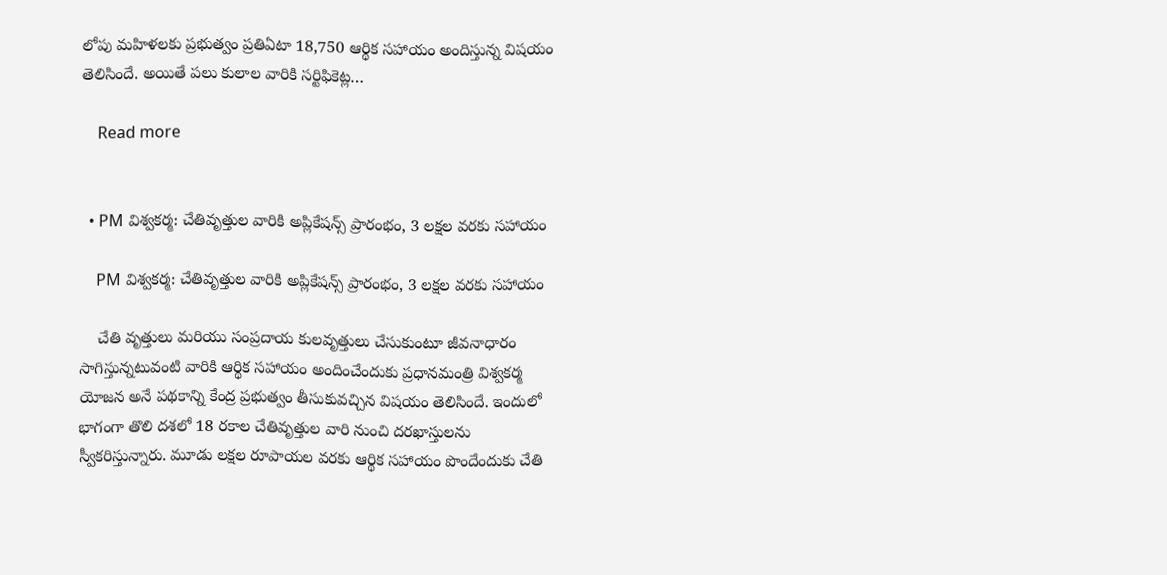లోపు మహిళలకు ప్రభుత్వం ప్రతిఏటా 18,750 ఆర్థిక సహాయం అందిస్తున్న విషయం తెలిసిందే. అయితే పలు కులాల వారికి సర్టిఫికెట్ల…

    Read more


  • PM విశ్వకర్మ: చేతివృత్తుల వారికి అప్లికేషన్స్ ప్రారంభం, 3 లక్షల వరకు సహాయం

    PM విశ్వకర్మ: చేతివృత్తుల వారికి అప్లికేషన్స్ ప్రారంభం, 3 లక్షల వరకు సహాయం

    చేతి వృత్తులు మరియు సంప్రదాయ కులవృత్తులు చేసుకుంటూ జీవనాధారం సాగిస్తున్నటువంటి వారికి ఆర్థిక సహాయం అందించేందుకు ప్రధానమంత్రి విశ్వకర్మ యోజన అనే పథకాన్ని కేంద్ర ప్రభుత్వం తీసుకువచ్చిన విషయం తెలిసిందే. ఇందులో భాగంగా తొలి దశలో 18 రకాల చేతివృత్తుల వారి నుంచి దరఖాస్తులను స్వీకరిస్తున్నారు. మూడు లక్షల రూపాయల వరకు ఆర్థిక సహాయం పొందేందుకు చేతి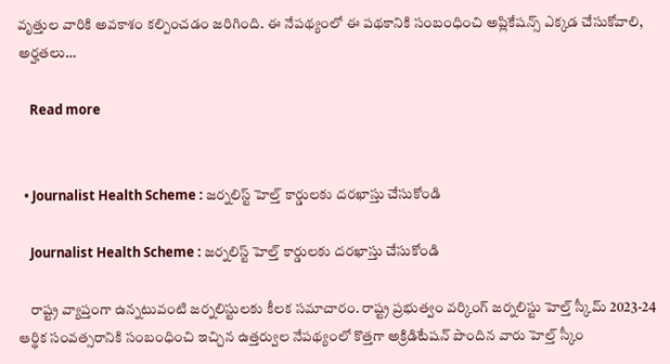వృత్తుల వారికి అవకాశం కల్పించడం జరిగింది. ఈ నేపథ్యంలో ఈ పథకానికి సంబంధించి అప్లికేషన్స్ ఎక్కడ చేసుకోవాలి, అర్హతలు…

    Read more


  • Journalist Health Scheme : జర్నలిస్ట్ హెల్త్ కార్డులకు దరఖాస్తు చేసుకోండి

    Journalist Health Scheme : జర్నలిస్ట్ హెల్త్ కార్డులకు దరఖాస్తు చేసుకోండి

    రాష్ట్ర వ్యాప్తంగా ఉన్నటువంటి జర్నలిస్టులకు కీలక సమాచారం. రాష్ట్ర ప్రభుత్వం వర్కింగ్ జర్నలిస్టు హెల్త్ స్కీమ్ 2023-24 ఆర్థిక సంవత్సరానికి సంబంధించి ఇచ్చిన ఉత్తర్వుల నేపథ్యంలో కొత్తగా అక్రిడిటేషన్ పొందిన వారు హెల్త్ స్కీం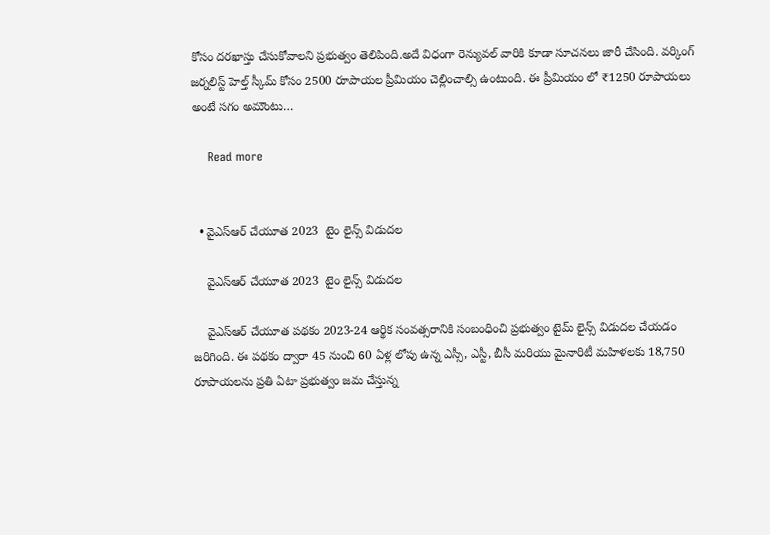కోసం దరఖాస్తు చేసుకోవాలని ప్రభుత్వం తెలిపింది.అదే విధంగా రెన్యువల్ వారికి కూడా సూచనలు జారీ చేసింది. వర్కింగ్ జర్నలిస్ట్ హెల్త్ స్కీమ్ కోసం 2500 రూపాయల ప్రీమియం చెల్లించాల్సి ఉంటుంది. ఈ ప్రీమియం లో ₹1250 రూపాయలు అంటే సగం అమౌంటు…

    Read more


  • వైఎస్ఆర్ చేయూత 2023  టైం లైన్స్ విడుదల

    వైఎస్ఆర్ చేయూత 2023  టైం లైన్స్ విడుదల

    వైఎస్ఆర్ చేయూత పథకం 2023-24 ఆర్థిక సంవత్సరానికి సంబంధించి ప్రభుత్వం టైమ్ లైన్స్ విడుదల చేయడం జరిగింది. ఈ పథకం ద్వారా 45 నుంచి 60 ఏళ్ల లోపు ఉన్న ఎస్సీ, ఎస్టీ, బీసీ మరియు మైనారిటీ మహిళలకు 18,750 రూపాయలను ప్రతి ఏటా ప్రభుత్వం జమ చేస్తున్న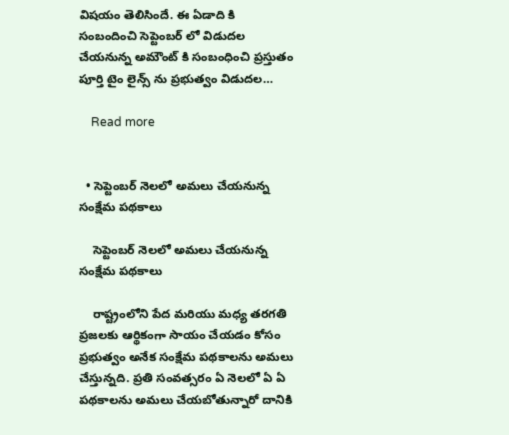విషయం తెలిసిందే. ఈ ఏడాది కి సంబందించి సెప్టెంబర్ లో విడుదల చేయనున్న అమౌంట్ కి సంబంధించి ప్రస్తుతం పూర్తి టైం లైన్స్ ను ప్రభుత్వం విడుదల…

    Read more


  • సెప్టెంబర్ నెలలో అమలు చేయనున్న సంక్షేమ పథకాలు

    సెప్టెంబర్ నెలలో అమలు చేయనున్న సంక్షేమ పథకాలు

    రాష్ట్రంలోని పేద మరియు మధ్య తరగతి ప్రజలకు ఆర్థికంగా సాయం చేయడం కోసం ప్రభుత్వం అనేక సంక్షేమ పథకాలను అమలు చేస్తున్నది. ప్రతి సంవత్సరం ఏ నెలలో ఏ ఏ పథకాలను అమలు చేయబోతున్నారో దానికి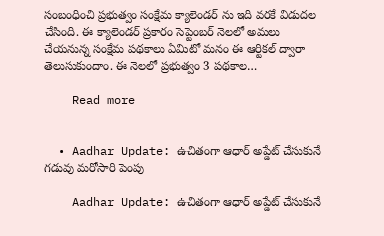సంబంధించి ప్రభుత్వం సంక్షేమ క్యాలెండర్ ను ఇది వరకే విడుదల చేసింది. ఈ క్యాలెండర్ ప్రకారం సెప్టెంబర్ నెలలో అమలు చేయనున్న సంక్షేమ పథకాలు ఏమిటో మనం ఈ ఆర్టికల్ ద్వారా తెలుసుకుందాం. ఈ నెలలో ప్రభుత్వం 3 పథకాల…

    Read more


  • Aadhar Update: ఉచితంగా ఆధార్ అప్డేట్ చేసుకునే గడువు మరోసారి పెంపు

    Aadhar Update: ఉచితంగా ఆధార్ అప్డేట్ చేసుకునే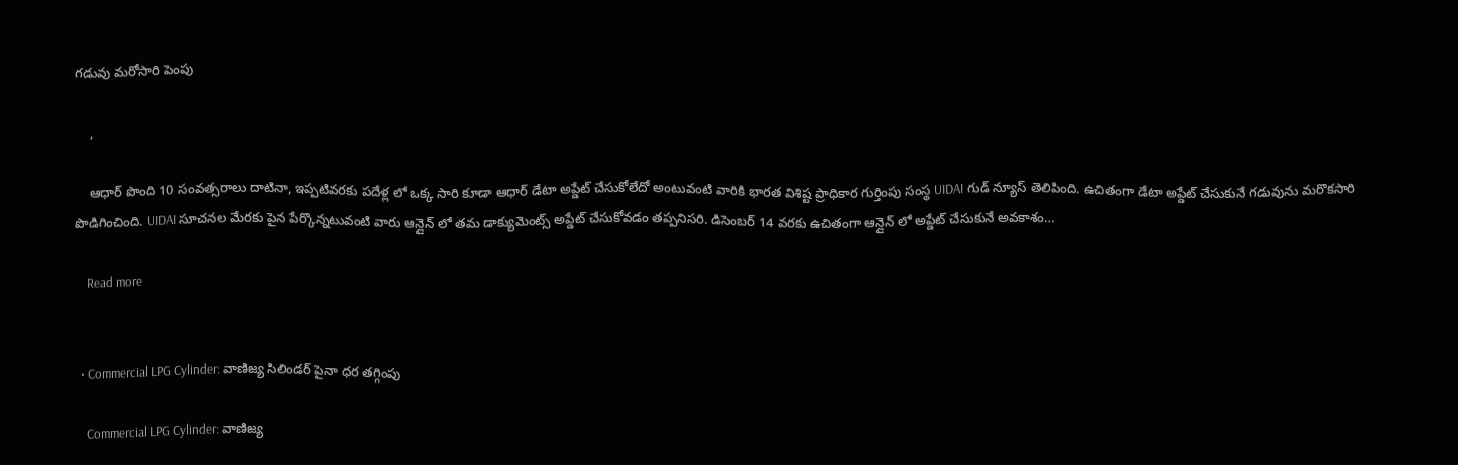గడువు మరోసారి పెంపు

    ,

    ఆధార్ పొంది 10 సంవత్సరాలు దాటినా, ఇప్పటివరకు పదేళ్ల లో ఒక్క సారి కూడా ఆధార్ డేటా అప్డేట్ చేసుకోలేదో అంటువంటి వారికి భారత విశిష్ట ప్రాధికార గుర్తింపు సంస్థ UIDAI గుడ్ న్యూస్ తెలిపింది. ఉచితంగా డేటా అప్డేట్ చేసుకునే గడువును మరొకసారి పొడిగించింది. UIDAI సూచనల మేరకు పైన పేర్కొన్నటువంటి వారు ఆన్లైన్ లో తమ డాక్యుమెంట్స్ అప్డేట్ చేసుకోవడం తప్పనిసరి. డిసెంబర్ 14 వరకు ఉచితంగా ఆన్లైన్ లో అప్డేట్ చేసుకునే అవకాశం…

    Read more


  • Commercial LPG Cylinder: వాణిజ్య సిలిండర్‌ పైనా ధర తగ్గింపు

    Commercial LPG Cylinder: వాణిజ్య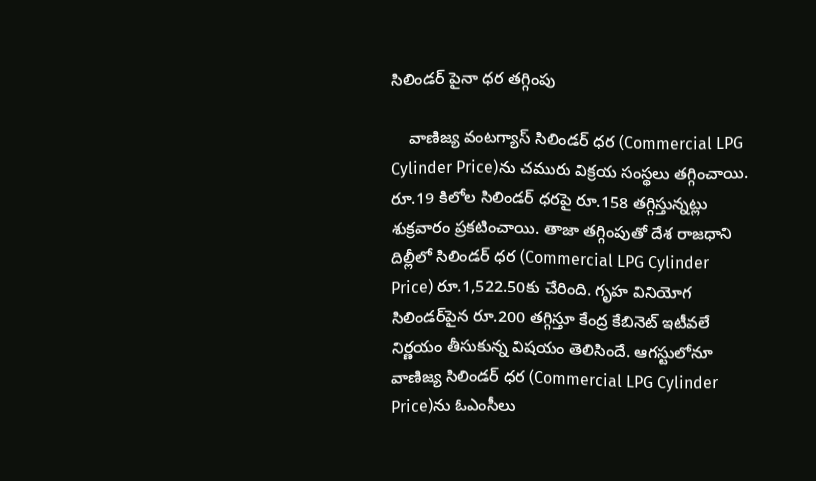సిలిండర్‌ పైనా ధర తగ్గింపు

    వాణిజ్య వంటగ్యాస్‌ సిలిండర్‌ ధర (Commercial LPG Cylinder Price)ను చమురు విక్రయ సంస్థలు తగ్గించాయి. రూ.19 కిలోల సిలిండర్‌ ధరపై రూ.158 తగ్గిస్తున్నట్లు శుక్రవారం ప్రకటించాయి. తాజా తగ్గింపుతో దేశ రాజధాని దిల్లీలో సిలిండర్‌ ధర (Commercial LPG Cylinder Price) రూ.1,522.50కు చేరింది. గృహ వినియోగ సిలిండర్‌పైన రూ.200 తగ్గిస్తూ కేంద్ర కేబినెట్‌ ఇటీవలే నిర్ణయం తీసుకున్న విషయం తెలిసిందే. ఆగస్టులోనూ వాణిజ్య సిలిండర్‌ ధర (Commercial LPG Cylinder Price)ను ఓఎంసీలు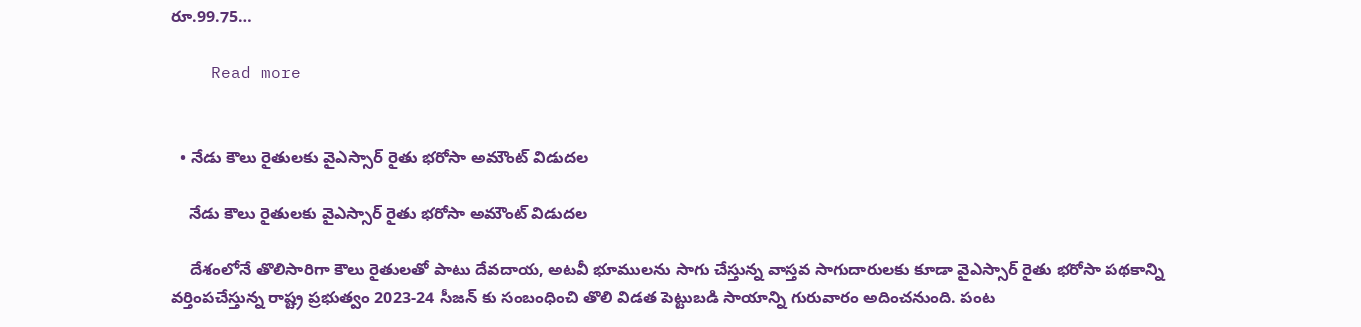రూ.99.75…

    Read more


  • నేడు కౌలు రైతులకు వైఎస్సార్ రైతు భరోసా అమౌంట్ విడుదల

    నేడు కౌలు రైతులకు వైఎస్సార్ రైతు భరోసా అమౌంట్ విడుదల

    దేశంలోనే తొలిసారిగా కౌలు రైతులతో పాటు దేవదాయ, అటవీ భూములను సాగు చేస్తున్న వాస్తవ సాగుదారులకు కూడా వైఎస్సార్ రైతు భరోసా పథకాన్ని వర్తింపచేస్తున్న రాష్ట్ర ప్రభుత్వం 2023-24 సీజన్ కు సంబంధించి తొలి విడత పెట్టుబడి సాయాన్ని గురువారం అదించనుంది. పంట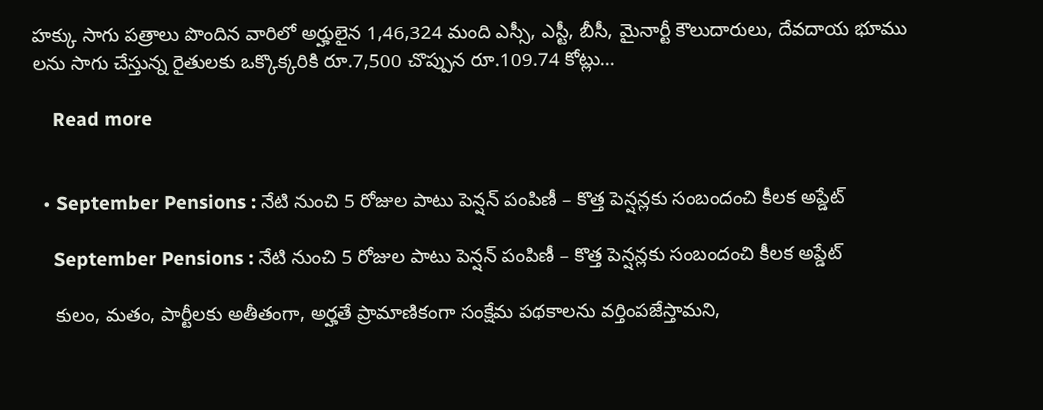హక్కు సాగు పత్రాలు పొందిన వారిలో అర్హులైన 1,46,324 మంది ఎస్సీ, ఎస్టీ, బీసీ, మైనార్టీ కౌలుదారులు, దేవదాయ భూము లను సాగు చేస్తున్న రైతులకు ఒక్కొక్కరికి రూ.7,500 చొప్పున రూ.109.74 కోట్లు…

    Read more


  • September Pensions : నేటి నుంచి 5 రోజుల పాటు పెన్షన్ పంపిణీ – కొత్త పెన్షన్లకు సంబందంచి కీలక అప్డేట్

    September Pensions : నేటి నుంచి 5 రోజుల పాటు పెన్షన్ పంపిణీ – కొత్త పెన్షన్లకు సంబందంచి కీలక అప్డేట్

    కులం, మతం, పార్టీలకు అతీతంగా, అర్హతే ప్రామాణికంగా సంక్షేమ పథకాలను వర్తింపజేస్తామని,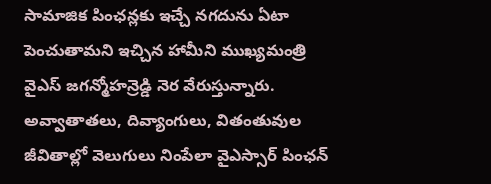సామాజిక పింఛన్లకు ఇచ్చే నగదును ఏటా పెంచుతామని ఇచ్చిన హామీని ముఖ్యమంత్రి వైఎస్ జగన్మోహన్రెడ్డి నెర వేరుస్తున్నారు. అవ్వాతాతలు, దివ్యాంగులు, వితంతువుల జీవితాల్లో వెలుగులు నింపేలా వైఎస్సార్ పింఛన్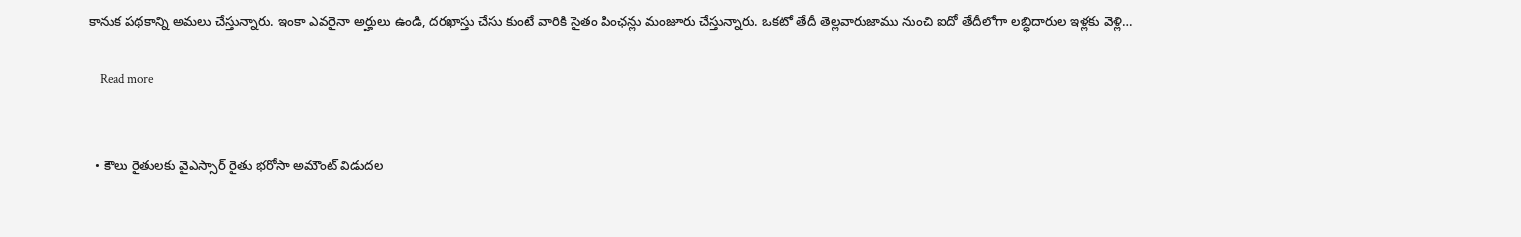కానుక పథకాన్ని అమలు చేస్తున్నారు. ఇంకా ఎవరైనా అర్హులు ఉండి, దరఖాస్తు చేసు కుంటే వారికి సైతం పింఛన్లు మంజూరు చేస్తున్నారు. ఒకటో తేదీ తెల్లవారుజాము నుంచి ఐదో తేదీలోగా లబ్ధిదారుల ఇళ్లకు వెళ్లి…

    Read more


  • కౌలు రైతులకు వైఎస్సార్ రైతు భరోసా అమౌంట్ విడుదల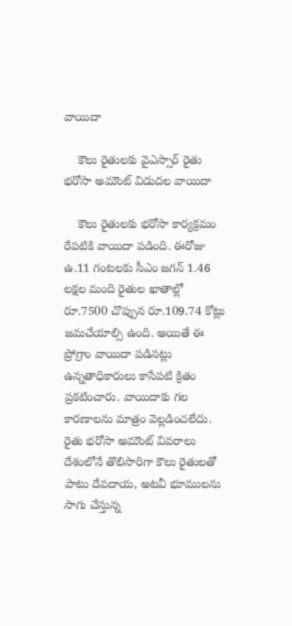వాయిదా

    కౌలు రైతులకు వైఎస్సార్ రైతు భరోసా అమౌంట్ విడుదల వాయిదా

    కౌలు రైతులకు భరోసా కార్యక్రమం రేపటికి వాయిదా పడింది. ఈరోజు ఉ.11 గంటలకు సీఎం జగన్ 1.46 లక్షల మంది రైతుల ఖాతాల్లో రూ.7500 చొప్పున రూ.109.74 కోట్లు జమచేయాల్సి ఉంది. అయితే ఈ ప్రోగ్రాం వాయిదా పడినట్లు ఉన్నతాధికారులు కాసేపటి క్రితం ప్రకటించారు. వాయిదాకు గల కారణాలను మాత్రం వెల్లడించలేదు. రైతు భరోసా అమౌంట్ వివరాలు దేశంలోనే తొలిసారిగా కౌలు రైతులతో పాటు దేవదాయ, అటవీ భూములను సాగు చేస్తున్న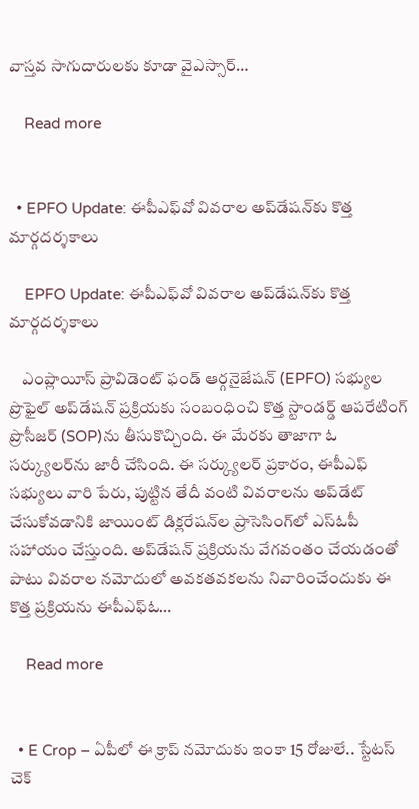వాస్తవ సాగుదారులకు కూడా వైఎస్సార్…

    Read more


  • EPFO Update: ఈపీఎఫ్‌వో వివరాల అప్‌డేషన్‌కు కొత్త మార్గదర్శకాలు

    EPFO Update: ఈపీఎఫ్‌వో వివరాల అప్‌డేషన్‌కు కొత్త మార్గదర్శకాలు

    ఎంప్లాయీస్ ప్రావిడెంట్ ఫండ్ ఆర్గనైజేషన్ (EPFO) సభ్యుల ప్రొఫైల్ అప్‌డేషన్ ప్రక్రియకు సంబంధించి కొత్త స్టాండర్డ్ ఆపరేటింగ్ ప్రొసీజర్ (SOP)ను తీసుకొచ్చింది. ఈ మేరకు తాజాగా ఓ సర్క్యులర్‌ను జారీ చేసింది. ఈ సర్క్యులర్ ప్రకారం, ఈపీఎఫ్‌ సభ్యులు వారి పేరు, పుట్టిన తేదీ వంటి వివరాలను అప్‌డేట్ చేసుకోవడానికి జాయింట్ డిక్లరేషన్‌ల ప్రాసెసింగ్‌లో ఎస్‌ఓపీ సహాయం చేస్తుంది. అప్‌డేషన్‌ ప్రక్రియను వేగవంతం చేయడంతో పాటు వివరాల నమోదులో అవకతవకలను నివారించేందుకు ఈ కొత్త ప్రక్రియను ఈపీఎఫ్‌ఓ…

    Read more


  • E Crop – ఏపీలో ఈ క్రాప్ నమోదుకు ఇంకా 15 రోజులే.. స్టేటస్ చెక్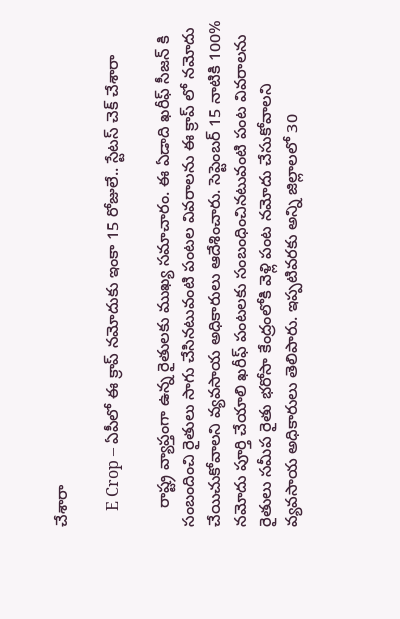చేశారా

    E Crop – ఏపీలో ఈ క్రాప్ నమోదుకు ఇంకా 15 రోజులే.. స్టేటస్ చెక్ చేశారా

    రాష్ట్ర వ్యాప్తంగా ఉన్న రైతులకు ముఖ్య సమాచారం. ఈ ఏడాది ఖరీఫ్ సీజన్ కి సంబందించి రైతులు సాగు చేసినటువంటి పంటల వివరాలను ఈ క్రాప్ లో నమోదు చేయిచుకోవాలని వ్యవసాయ అధికారులు ఆదేశించారు. సెప్టెంబర్ 15 నాటికి 100% నమోదు పూర్తి చేయాలి ఖరీఫ్ పంటలకు సంబంధించినటువంటి పంట వివరాలను రైతులు సమీప రైతు భరోసా కేంద్రంలోకి వెళ్లి పంట నమోదు చేసుకోవాలని వ్యవసాయ అధికారులు తెలిపారు. ఇప్పటివరకు అన్ని జిల్లాలలో 30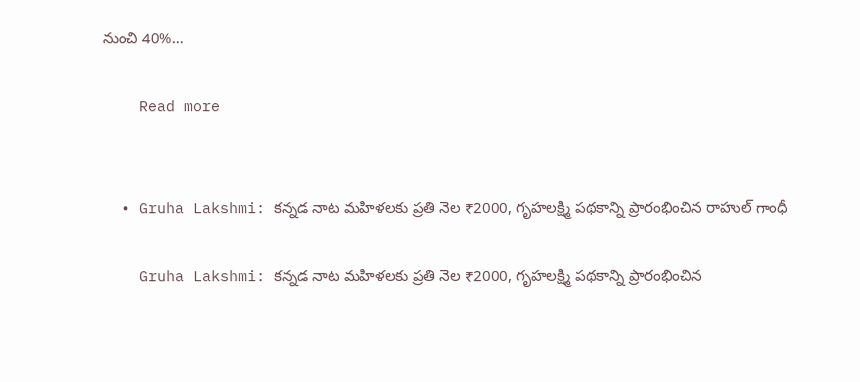నుంచి 40%…

    Read more


  • Gruha Lakshmi: కన్నడ నాట మహిళలకు ప్రతి నెల ₹2000, గృహలక్ష్మి పథకాన్ని ప్రారంభించిన రాహుల్ గాంధీ

    Gruha Lakshmi: కన్నడ నాట మహిళలకు ప్రతి నెల ₹2000, గృహలక్ష్మి పథకాన్ని ప్రారంభించిన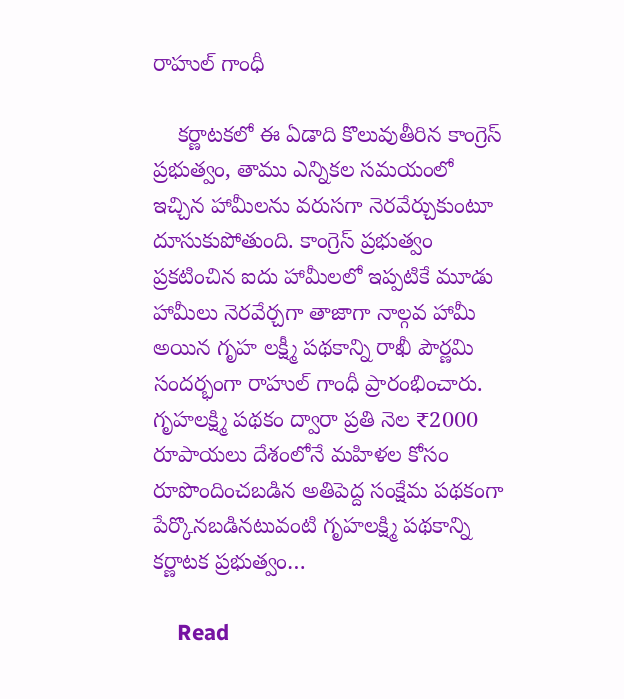రాహుల్ గాంధీ

    కర్ణాటకలో ఈ ఏడాది కొలువుతీరిన కాంగ్రెస్ ప్రభుత్వం, తాము ఎన్నికల సమయంలో ఇచ్చిన హామీలను వరుసగా నెరవేర్చుకుంటూ దూసుకుపోతుంది. కాంగ్రెస్ ప్రభుత్వం ప్రకటించిన ఐదు హామీలలో ఇప్పటికే మూడు హామీలు నెరవేర్చగా తాజాగా నాల్గవ హామీ అయిన గృహ లక్ష్మీ పథకాన్ని రాఖీ పౌర్ణమి సందర్భంగా రాహుల్ గాంధీ ప్రారంభించారు. గృహలక్ష్మి పథకం ద్వారా ప్రతి నెల ₹2000 రూపాయలు దేశంలోనే మహిళల కోసం రూపొందించబడిన అతిపెద్ద సంక్షేమ పథకంగా పేర్కొనబడినటువంటి గృహలక్ష్మి పథకాన్ని కర్ణాటక ప్రభుత్వం…

    Read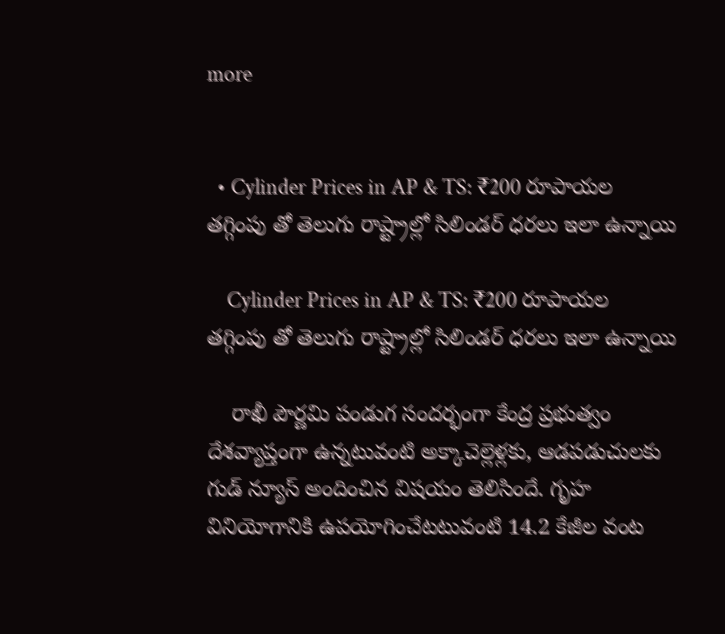more


  • Cylinder Prices in AP & TS: ₹200 రూపాయల తగ్గింపు తో తెలుగు రాష్ట్రాల్లో సిలిండర్ ధరలు ఇలా ఉన్నాయి

    Cylinder Prices in AP & TS: ₹200 రూపాయల తగ్గింపు తో తెలుగు రాష్ట్రాల్లో సిలిండర్ ధరలు ఇలా ఉన్నాయి

    రాఖీ పౌర్ణమి పండుగ సందర్భంగా కేంద్ర ప్రభుత్వం దేశవ్యాప్తంగా ఉన్నటువంటి అక్కాచెల్లెళ్లకు, ఆడపడుచులకు గుడ్ న్యూస్ అందించిన విషయం తెలిసిందే. గృహ వినియోగానికి ఉపయోగించేటటువంటి 14.2 కేజీల వంట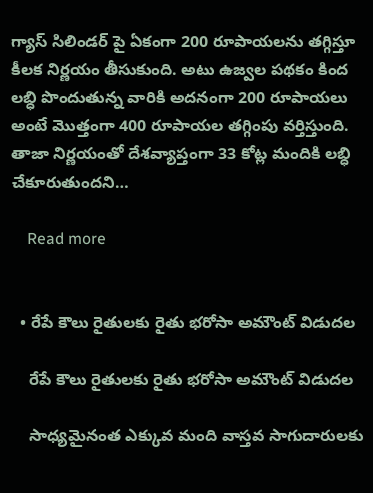గ్యాస్ సిలిండర్ పై ఏకంగా 200 రూపాయలను తగ్గిస్తూ కీలక నిర్ణయం తీసుకుంది. అటు ఉజ్వల పథకం కింద లబ్ధి పొందుతున్న వారికి అదనంగా 200 రూపాయలు అంటే మొత్తంగా 400 రూపాయల తగ్గింపు వర్తిస్తుంది. తాజా నిర్ణయంతో దేశవ్యాప్తంగా 33 కోట్ల మందికి లబ్ధి చేకూరుతుందని…

    Read more


  • రేపే కౌలు రైతులకు రైతు భరోసా అమౌంట్ విడుదల

    రేపే కౌలు రైతులకు రైతు భరోసా అమౌంట్ విడుదల

    సాధ్యమైనంత ఎక్కువ మంది వాస్తవ సాగుదారులకు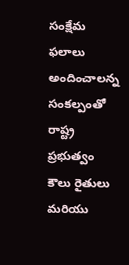సంక్షేమ ఫలాలు అందించాలన్న సంకల్పంతో రాష్ట్ర ప్రభుత్వం కౌలు రైతులు మరియు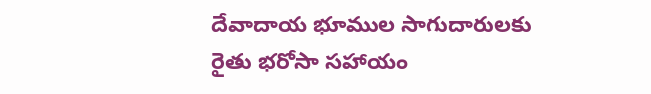దేవాదాయ భూముల సాగుదారులకు రైతు భరోసా సహాయం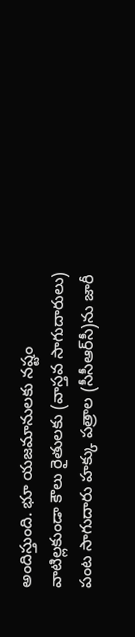అందిస్తుంది. భూ యజమానులకు నష్టం వాటిల్లకుండా కౌలు రైతులకు (వాస్తవ సాగుదారులు) పంట సాగుదారు హక్కు పత్రాల (సీసీఆర్‌సీ)ను జారీ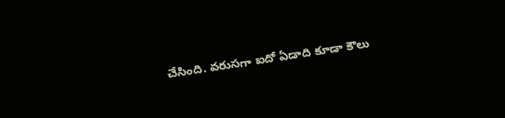చేసింది. వరుసగా ఐదో ఏడాది కూడా కౌలు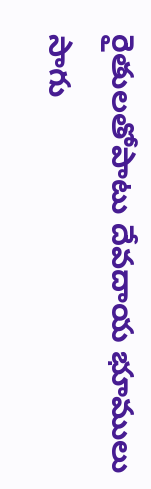రైతులతోపాటు దేవదాయ భూములు సాగు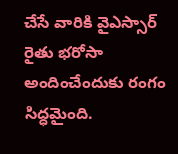చేసే వారికి వైఎస్సార్ రైతు భరోసా అందించేందుకు రంగం సిద్ధమైంది.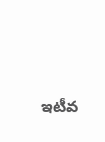ఇటీవ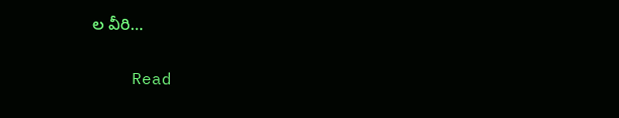ల వీరి…

    Read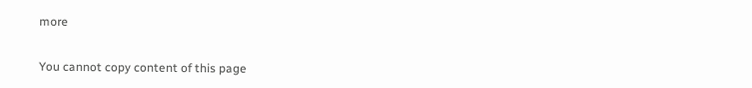more


You cannot copy content of this page